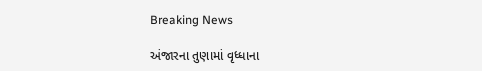Breaking News

અંજારના તુણામાં વૃધ્ધાના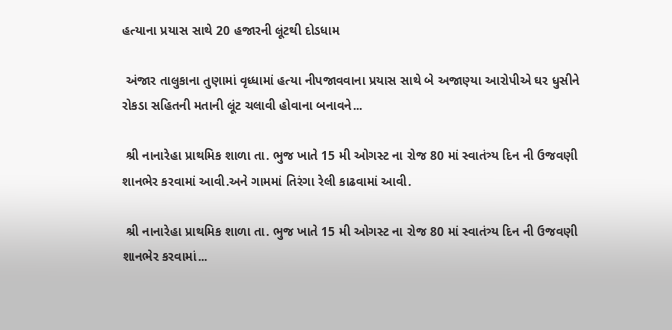હત્યાના પ્રયાસ સાથે 20 હજારની લૂંટથી દોડધામ

 અંજાર તાલુકાના તુણામાં વૃધ્ધામાં હત્યા નીપજાવવાના પ્રયાસ સાથે બે અજાણ્યા આરોપીએ ઘર ધુસીને રોકડા સહિતની મતાની લૂંટ ચલાવી હોવાના બનાવને...

 શ્રી નાનારેહા પ્રાથમિક શાળા તા. ભુજ ખાતે 15 મી ઓગસ્ટ ના રોજ 80 માં સ્વાતંત્ર્ય દિન ની ઉજવણી શાનભેર કરવામાં આવી.અને ગામમાં તિરંગા રેલી કાઢવામાં આવી.

 શ્રી નાનારેહા પ્રાથમિક શાળા તા. ભુજ ખાતે 15 મી ઓગસ્ટ ના રોજ 80 માં સ્વાતંત્ર્ય દિન ની ઉજવણી શાનભેર કરવામાં...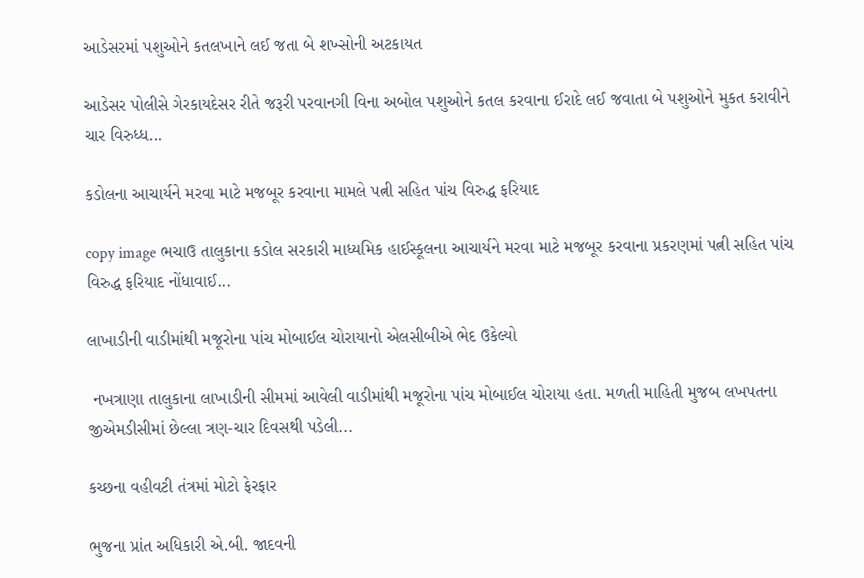આડેસરમાં પશુઓને કતલખાને લઈ જતા બે શખ્સોની અટકાયત

આડેસર પોલીસે ગેરકાયદેસર રીતે જરૂરી પરવાનગી વિના અબોલ પશુઓને કતલ કરવાના ઈરાદે લઈ જવાતા બે પશુઓને મુકત કરાવીને ચાર વિરુધ્ધ...

કડોલના આચાર્યને મરવા માટે મજબૂર કરવાના મામલે પત્ની સહિત પાંચ વિરુદ્ધ ફરિયાદ

copy image ભચાઉ તાલુકાના કડોલ સરકારી માધ્યમિક હાઈસ્કૂલના આચાર્યને મરવા માટે મજબૂર કરવાના પ્રકરણમાં પત્ની સહિત પાંચ વિરુદ્ધ ફરિયાદ નોંધાવાઈ...

લાખાડીની વાડીમાંથી મજૂરોના પાંચ મોબાઈલ ચોરાયાનો એલસીબીએ ભેદ ઉકેલ્યો

 નખત્રાણા તાલુકાના લાખાડીની સીમમાં આવેલી વાડીમાંથી મજૂરોના પાંચ મોબાઈલ ચોરાયા હતા. મળતી માહિતી મુજબ લખપતના જીએમડીસીમાં છેલ્લા ત્રણ-ચાર દિવસથી પડેલી...

કચ્છના વહીવટી તંત્રમાં મોટો ફેરફાર

ભુજના પ્રાંત અધિકારી એ.બી. જાદવની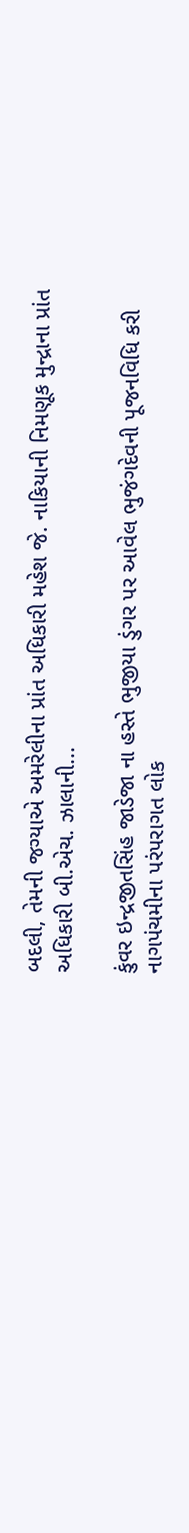બદલી, તેમની જગ્યાએ અમરેલીના પ્રાંત અધિકારી મહેશ જે. નાકિયાની નિમણૂક મુન્દ્રાના પ્રાંત અધિકારી બી.એચ. ઝાલાની...

કુંવર ઇન્દ્રજીતસિંહ જાડેજા ના હસ્તે ભુજીયા ડુંગર પર આવેલ ભુજંગદેવની પૂજનવિધિ કરી નાગપંચમીના પરંપરાગત લોક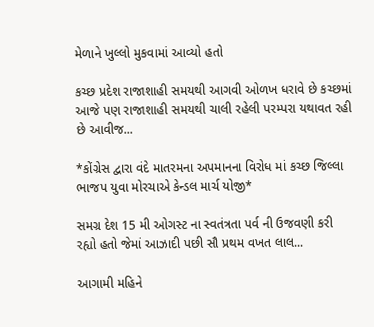મેળાને ખુલ્લો મુકવામાં આવ્યો હતો

કચ્છ પ્રદેશ રાજાશાહી સમયથી આગવી ઓળખ ધરાવે છે કચ્છમાં આજે પણ રાજાશાહી સમયથી ચાલી રહેલી પરમ્પરા યથાવત રહી છે આવીજ...

*કોંગ્રેસ દ્વારા વંદે માતરમના અપમાનના વિરોધ માં કચ્છ જિલ્લા ભાજપ યુવા મોરચાએ કેન્ડલ માર્ચ યોજી*

સમગ્ર દેશ 15 મી ઓગસ્ટ ના સ્વતંત્રતા પર્વ ની ઉજવણી કરી રહ્યો હતો જેમાં આઝાદી પછી સૌ પ્રથમ વખત લાલ...

આગામી મહિને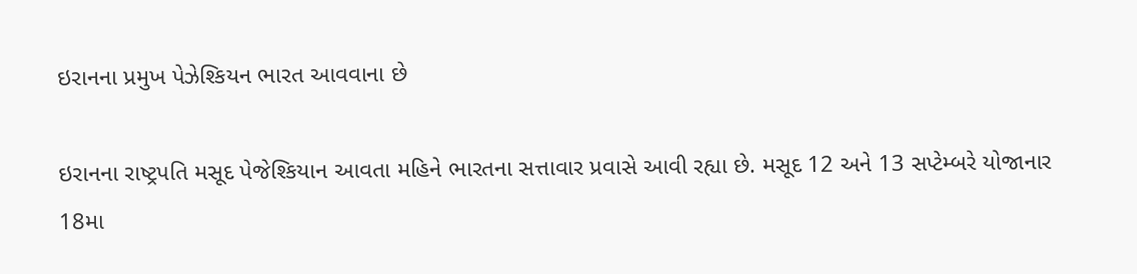ઇરાનના પ્રમુખ પેઝેશ્કિયન ભારત આવવાના છે

ઇરાનના રાષ્ટ્રપતિ મસૂદ પેજેશ્કિયાન આવતા મહિને ભારતના સત્તાવાર પ્રવાસે આવી રહ્યા છે. મસૂદ 12 અને 13 સપ્ટેમ્બરે યોજાનાર 18મા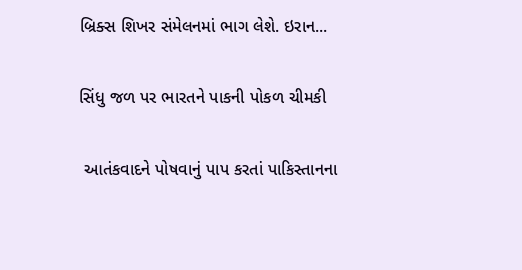બ્રિક્સ શિખર સંમેલનમાં ભાગ લેશે. ઇરાન...

સિંધુ જળ પર ભારતને પાકની પોકળ ચીમકી

 આતંકવાદને પોષવાનું પાપ કરતાં પાકિસ્તાનના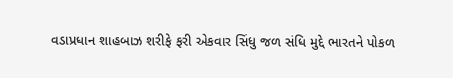વડાપ્રધાન શાહબાઝ શરીફે ફરી એકવાર સિંધુ જળ સંધિ મુદ્દે ભારતને પોકળ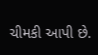ચીમકી આપી છે.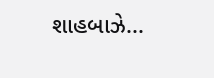શાહબાઝે...